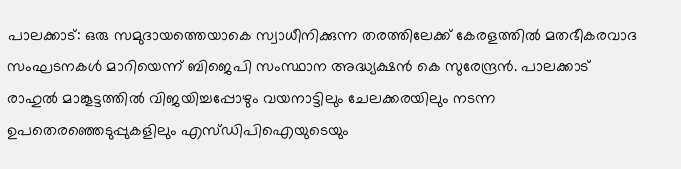പാലക്കാട്: ഒരു സമുദായത്തെയാകെ സ്വാധീനിക്കുന്ന തരത്തിലേക്ക് കേരളത്തിൽ മതഭീകരവാദ സംഘടനകൾ മാറിയെന്ന് ബിജെപി സംസ്ഥാന അദ്ധ്യക്ഷൻ കെ സുരേന്ദ്രൻ. പാലക്കാട് രാഹുൽ മാങ്കൂട്ടത്തിൽ വിജയിച്ചപ്പോഴും വയനാട്ടിലും ചേലക്കരയിലും നടന്ന ഉപതെരഞ്ഞെടുപ്പുകളിലും എസ്ഡിപിഐയുടെയും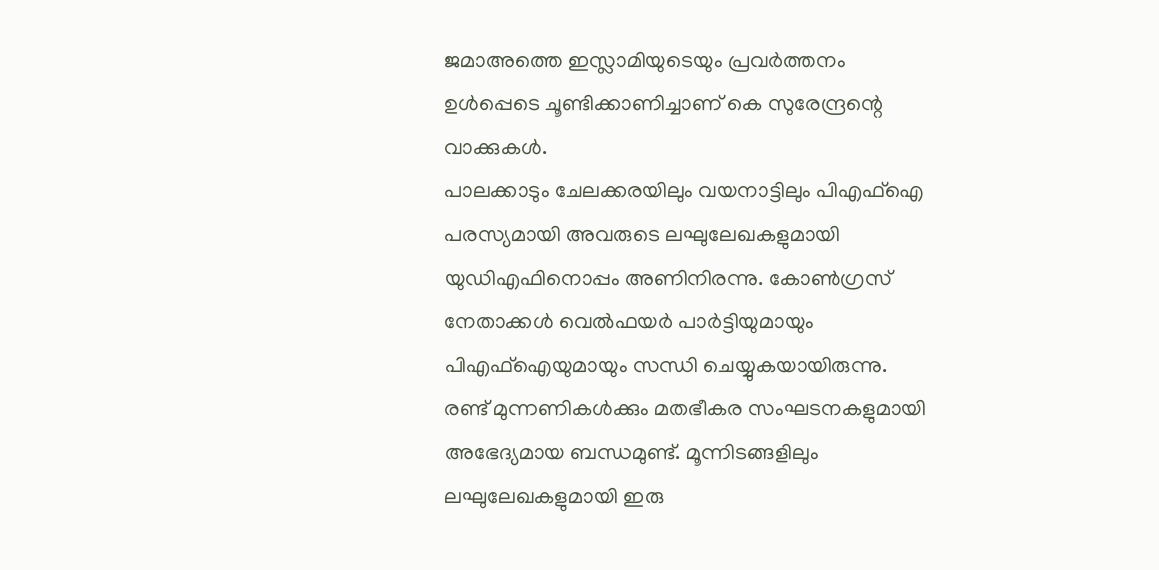ജമാഅത്തെ ഇസ്ലാമിയുടെയും പ്രവർത്തനം ഉൾപ്പെടെ ചൂണ്ടിക്കാണിച്ചാണ് കെ സുരേന്ദ്രന്റെ വാക്കുകൾ.
പാലക്കാടും ചേലക്കരയിലും വയനാട്ടിലും പിഎഫ്ഐ പരസ്യമായി അവരുടെ ലഘുലേഖകളുമായി യുഡിഎഫിനൊപ്പം അണിനിരന്നു. കോൺഗ്രസ് നേതാക്കൾ വെൽഫയർ പാർട്ടിയുമായും പിഎഫ്ഐയുമായും സന്ധി ചെയ്യുകയായിരുന്നു. രണ്ട് മുന്നണികൾക്കും മതഭീകര സംഘടനകളുമായി അഭേദ്യമായ ബന്ധമുണ്ട്. മൂന്നിടങ്ങളിലും ലഘുലേഖകളുമായി ഇരു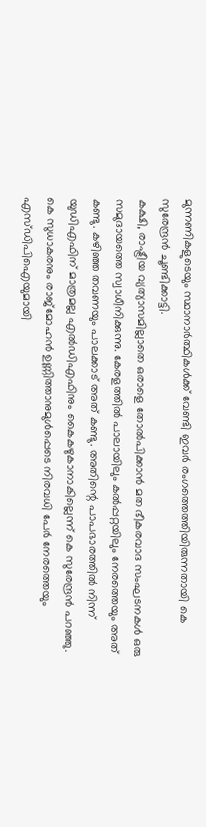മുന്നണികളുടെയും സ്ഥാനാർത്ഥികൾക്ക് വേണ്ടി ഇവർ രംഗത്തെത്തിയിരുന്നതായി കെ സുരേന്ദ്രൻ ചൂണ്ടിക്കാട്ടി.
കക്ഷി, രാഷ്ട്രീയ വ്യത്യാസമില്ലാതെ ഒരാളെ തോൽപിക്കാൻ മത ഭീകരവാദ സംഘടനകൾ ഒരു സമുദായത്തെ സ്വാധീനിക്കുന്നു. കേരളത്തിൽ പാലായിലും കൽപ്പറ്റയിലും നേരത്തെയും അത് കണ്ടു. കഴിഞ്ഞ തവണയും പാലക്കാട് അത് കണ്ടു. അതിന്റെ പാപഭാരത്തിൽ നിന്ന് യുഡിഎഫിന് മാത്രമല്ല എൽഡിഎഫിനും കൈകഴുകാനാകില്ലെന്ന് കെ സുരേന്ദ്രൻ പറഞ്ഞു.
കെ സുധാകരനും രാജ്മോഹൻ ഉണ്ണിത്താനുമുൾപ്പെടെ നിരവധി പേർ നേരത്തെയും എസ്ഡിപിഐയുമായി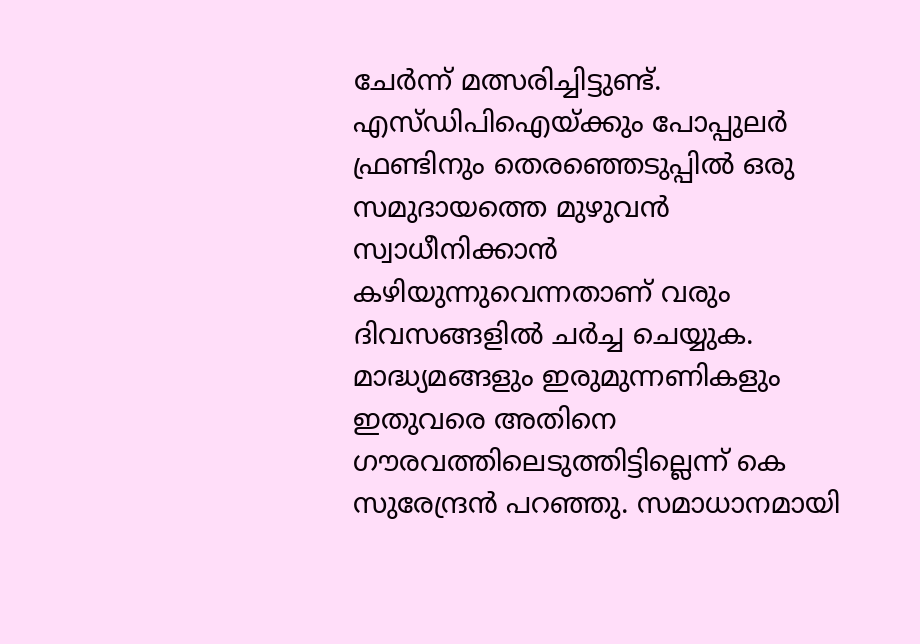ചേർന്ന് മത്സരിച്ചിട്ടുണ്ട്. എസ്ഡിപിഐയ്ക്കും പോപ്പുലർ ഫ്രണ്ടിനും തെരഞ്ഞെടുപ്പിൽ ഒരു സമുദായത്തെ മുഴുവൻ സ്വാധീനിക്കാൻ കഴിയുന്നുവെന്നതാണ് വരും ദിവസങ്ങളിൽ ചർച്ച ചെയ്യുക. മാദ്ധ്യമങ്ങളും ഇരുമുന്നണികളും ഇതുവരെ അതിനെ ഗൗരവത്തിലെടുത്തിട്ടില്ലെന്ന് കെ സുരേന്ദ്രൻ പറഞ്ഞു. സമാധാനമായി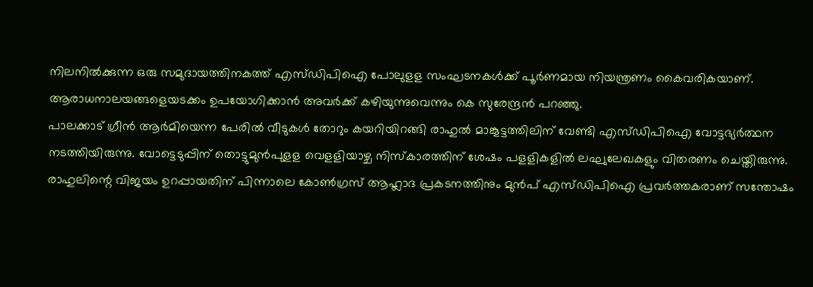നിലനിൽക്കുന്ന ഒരു സമുദായത്തിനകത്ത് എസ്ഡിപിഐ പോലുളള സംഘടനകൾക്ക് പൂർണമായ നിയന്ത്രണം കൈവരികയാണ്. ആരാധനാലയങ്ങളെയടക്കം ഉപയോഗിക്കാൻ അവർക്ക് കഴിയുന്നുവെന്നും കെ സുരേന്ദ്രൻ പറഞ്ഞു.
പാലക്കാട് ഗ്രീൻ ആർമിയെന്ന പേരിൽ വീടുകൾ തോറും കയറിയിറങ്ങി രാഹുൽ മാങ്കൂട്ടത്തിലിന് വേണ്ടി എസ്ഡിപിഐ വോട്ടഭ്യർത്ഥന നടത്തിയിരുന്നു. വോട്ടെടുപ്പിന് തൊട്ടുമുൻപുളള വെളളിയാഴ്ച നിസ്കാരത്തിന് ശേഷം പളളികളിൽ ലഘുലേഖകളും വിതരണം ചെയ്തിരുന്നു. രാഹുലിന്റെ വിജയം ഉറപ്പായതിന് പിന്നാലെ കോൺഗ്രസ് ആഹ്ലാദ പ്രകടനത്തിനും മുൻപ് എസ്ഡിപിഐ പ്രവർത്തകരാണ് സന്തോഷം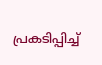പ്രകടിപ്പിച്ച്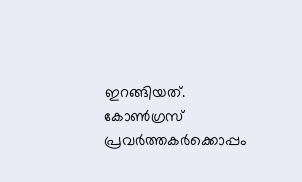ഇറങ്ങിയത്. കോൺഗ്രസ് പ്രവർത്തകർക്കൊപ്പം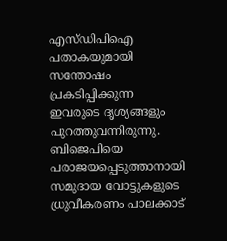എസ്ഡിപിഐ പതാകയുമായി സന്തോഷം പ്രകടിപ്പിക്കുന്ന ഇവരുടെ ദൃശ്യങ്ങളും പുറത്തുവന്നിരുന്നു. ബിജെപിയെ പരാജയപ്പെടുത്താനായി സമുദായ വോട്ടുകളുടെ ധ്രുവീകരണം പാലക്കാട്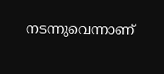നടന്നുവെന്നാണ്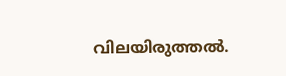വിലയിരുത്തൽ.